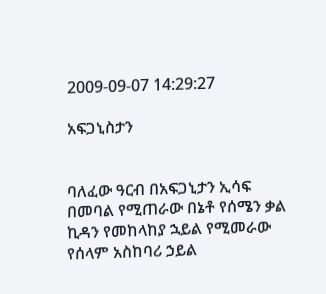2009-09-07 14:29:27

አፍጋኒስታን


ባለፈው ዓርብ በአፍጋኒታን ኢሳፍ በመባል የሚጠራው በኔቶ የሰሜን ቃል ኪዳን የመከላከያ ኋይል የሚመራው የሰላም አስከባሪ ኃይል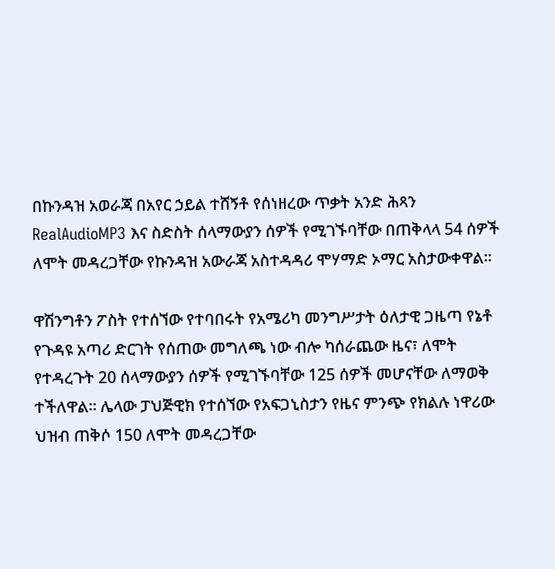በኩንዳዝ አወራጃ በአየር ኃይል ተሸኝቶ የሰነዘረው ጥቃት አንድ ሕጻን RealAudioMP3 እና ስድስት ሰላማውያን ሰዎች የሚገኙባቸው በጠቅላላ 54 ሰዎች ለሞት መዳረጋቸው የኩንዳዝ አውራጃ አስተዳዳሪ ሞሃማድ ኦማር አስታውቀዋል።

ዋሽንግቶን ፖስት የተሰኘው የተባበሩት የአሜሪካ መንግሥታት ዕለታዊ ጋዜጣ የኔቶ የጉዳዩ አጣሪ ድርገት የሰጠው መግለጫ ነው ብሎ ካሰራጨው ዜና፣ ለሞት የተዳረጉት 20 ሰላማውያን ሰዎች የሚገኙባቸው 125 ሰዎች መሆናቸው ለማወቅ ተችለዋል። ሌላው ፓህጅዊክ የተሰኘው የአፍጋኒስታን የዜና ምንጭ የክልሉ ነዋሪው ህዝብ ጠቅሶ 150 ለሞት መዳረጋቸው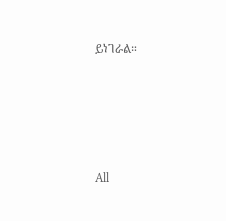ይነገራል።








All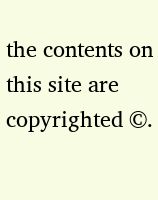the contents on this site are copyrighted ©.